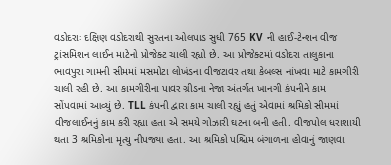વડોદરાઃ દક્ષિણ વડોદરાથી સુરતના ઓલપાડ સુધી 765 KV ની હાઈ-ટેન્શન વીજ ટ્રાંસમિશન લાઈન માટેનો પ્રોજેક્ટ ચાલી રહ્યો છે. આ પ્રોજેક્ટમાં વડોદરા તાલુકાના ભાવપુરા ગામની સીમમાં મસમોટા લોખંડના વીજટાવર તથા કેબલ્સ નાંખવા માટે કામગીરી ચાલી રહી છે. આ કામગીરીના પાવર ગ્રીડના નેજા અંતર્ગત ખાનગી કંપનીને કામ સોંપવામાં આવ્યું છે. TLL કંપની દ્વારા કામ ચાલી રહ્યું હતું એવામાં શ્રમિકો સીમમાં વીજલાઈનનું કામ કરી રહ્યા હતા એ સમયે ગોઝારી ઘટના બની હતી. વીજપોલ ધરાશાયી થતા 3 શ્રમિકોના મૃત્યુ નીપજ્યા હતા. આ શ્રમિકો પશ્ચિમ બંગાળના હોવાનું જાણવા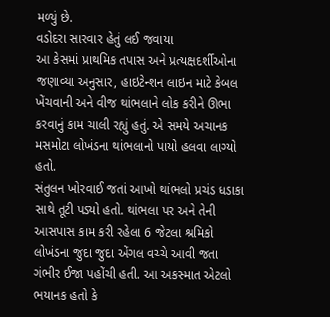મળ્યું છે.
વડોદરા સારવાર હેતું લઈ જવાયા
આ કેસમાં પ્રાથમિક તપાસ અને પ્રત્યક્ષદર્શીઓના જણાવ્યા અનુસાર, હાઇટેન્શન લાઇન માટે કેબલ ખેંચવાની અને વીજ થાંભલાને લોક કરીને ઊભા કરવાનું કામ ચાલી રહ્યું હતું. એ સમયે અચાનક મસમોટા લોખંડના થાંભલાનો પાયો હલવા લાગ્યો હતો.
સંતુલન ખોરવાઈ જતાં આખો થાંભલો પ્રચંડ ધડાકા સાથે તૂટી પડ્યો હતો. થાંભલા પર અને તેની આસપાસ કામ કરી રહેલા 6 જેટલા શ્રમિકો લોખંડના જુદા જુદા એંગલ વચ્ચે આવી જતા ગંભીર ઈજા પહોંચી હતી. આ અકસ્માત એટલો ભયાનક હતો કે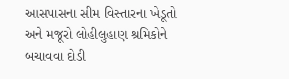આસપાસના સીમ વિસ્તારના ખેડૂતો અને મજૂરો લોહીલુહાણ શ્રમિકોને બચાવવા દોડી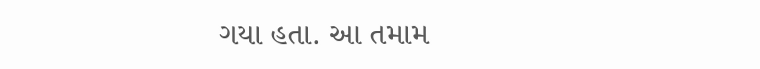ગયા હતા. આ તમામ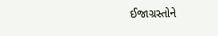ઈજાગ્રસ્તોને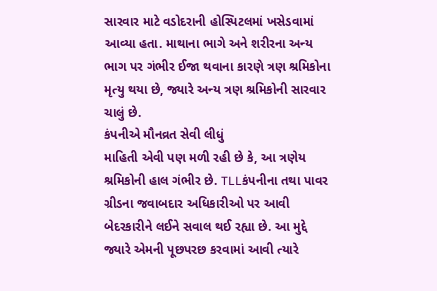સારવાર માટે વડોદરાની હોસ્પિટલમાં ખસેડવામાં આવ્યા હતા. માથાના ભાગે અને શરીરના અન્ય ભાગ પર ગંભીર ઈજા થવાના કારણે ત્રણ શ્રમિકોના મૃત્યુ થયા છે, જ્યારે અન્ય ત્રણ શ્રમિકોની સારવાર ચાલું છે.
કંપનીએ મૌનવ્રત સેવી લીધું
માહિતી એવી પણ મળી રહી છે કે, આ ત્રણેય શ્રમિકોની હાલ ગંભીર છે. TLLકંપનીના તથા પાવર ગ્રીડના જવાબદાર અધિકારીઓ પર આવી બેદરકારીને લઈને સવાલ થઈ રહ્યા છે. આ મુદ્દે જ્યારે એમની પૂછપરછ કરવામાં આવી ત્યારે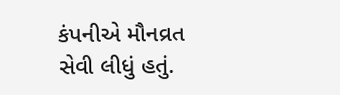કંપનીએ મૌનવ્રત સેવી લીધું હતું.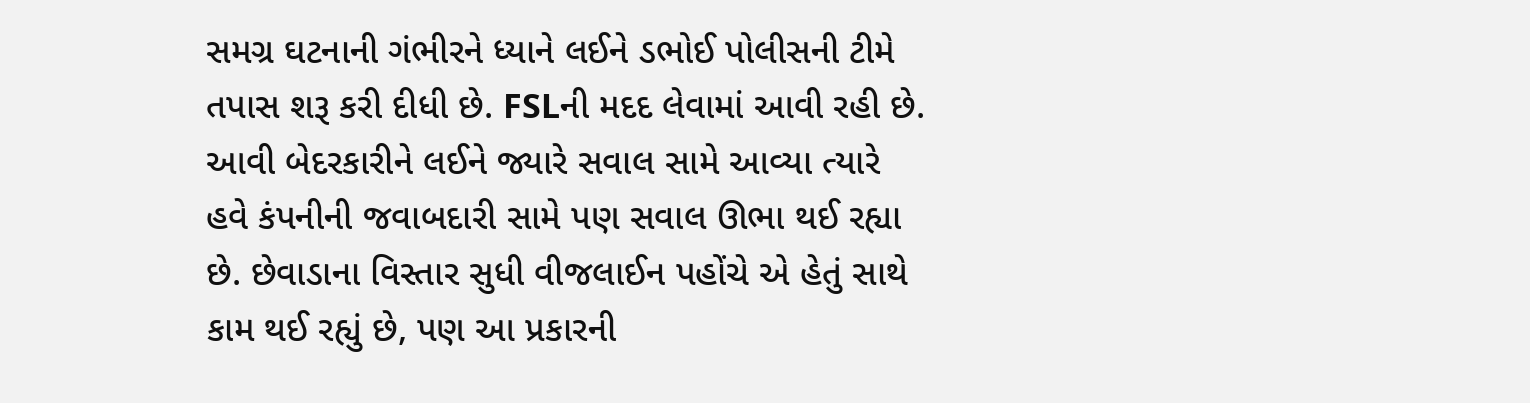સમગ્ર ઘટનાની ગંભીરને ધ્યાને લઈને ડભોઈ પોલીસની ટીમે તપાસ શરૂ કરી દીધી છે. FSLની મદદ લેવામાં આવી રહી છે. આવી બેદરકારીને લઈને જ્યારે સવાલ સામે આવ્યા ત્યારે હવે કંપનીની જવાબદારી સામે પણ સવાલ ઊભા થઈ રહ્યા છે. છેવાડાના વિસ્તાર સુધી વીજલાઈન પહોંચે એ હેતું સાથે કામ થઈ રહ્યું છે, પણ આ પ્રકારની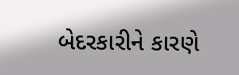બેદરકારીને કારણે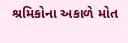શ્રમિકોના અકાળે મોત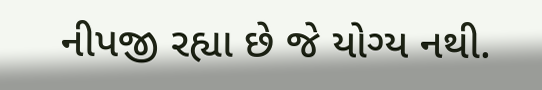નીપજી રહ્યા છે જે યોગ્ય નથી.